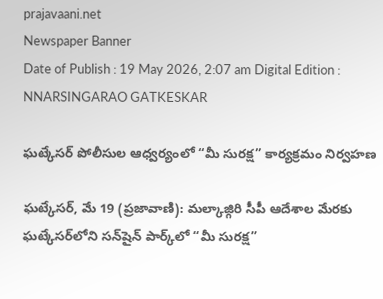prajavaani.net
Newspaper Banner
Date of Publish : 19 May 2026, 2:07 am Digital Edition : NNARSINGARAO GATKESKAR

ఘట్కేసర్‌ పోలీసుల ఆధ్వర్యంలో “మీ సురక్ష” కార్యక్రమం నిర్వహణ

ఘట్కేసర్, మే 19 (ప్రజావాణి): మల్కాజ్గిరి సీపీ ఆదేశాల మేరకు ఘట్కేసర్‌లోని సన్‌షైన్ పార్క్‌లో “మీ సురక్ష”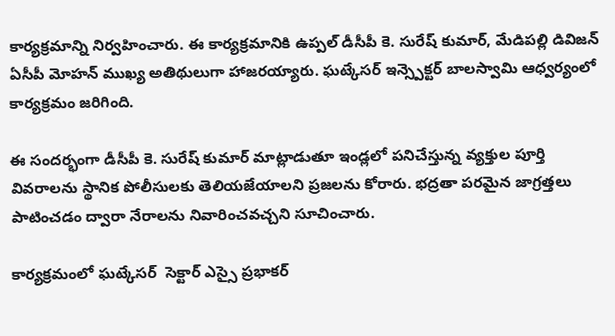కార్యక్రమాన్ని నిర్వహించారు. ఈ కార్యక్రమానికి ఉప్పల్ డీసీపీ కె. సురేష్ కుమార్, మేడిపల్లి డివిజన్ ఏసీపీ మోహన్ ముఖ్య అతిథులుగా హాజరయ్యారు. ఘట్కేసర్ ఇన్స్పెక్టర్ బాలస్వామి ఆధ్వర్యంలో కార్యక్రమం జరిగింది.

ఈ సందర్భంగా డీసీపీ కె. సురేష్ కుమార్ మాట్లాడుతూ ఇండ్లలో పనిచేస్తున్న వ్యక్తుల పూర్తి వివరాలను స్థానిక పోలీసులకు తెలియజేయాలని ప్రజలను కోరారు. భద్రతా పరమైన జాగ్రత్తలు పాటించడం ద్వారా నేరాలను నివారించవచ్చని సూచించారు.

కార్యక్రమంలో ఘట్కేసర్  సెక్టార్ ఎస్సై ప్రభాకర్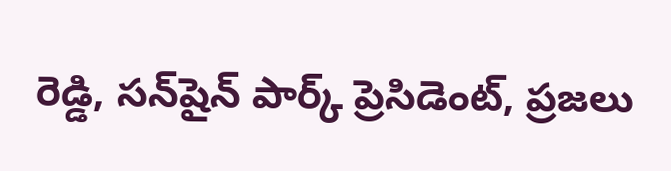రెడ్డి, సన్‌షైన్ పార్క్ ప్రెసిడెంట్, ప్రజలు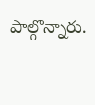పాల్గొన్నారు.